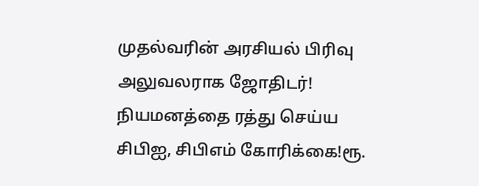முதல்வரின் அரசியல் பிரிவு அலுவலராக ஜோதிடர்! நியமனத்தை ரத்து செய்ய சிபிஐ, சிபிஎம் கோரிக்கை!ரூ.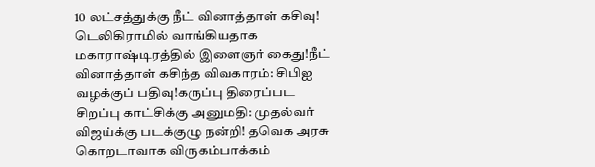10 லட்சத்துக்கு நீட் வினாத்தாள் கசிவு! டெலிகிராமில் வாங்கியதாக மகாராஷ்டிரத்தில் இளைஞர் கைது!நீட் வினாத்தாள் கசிந்த விவகாரம்: சிபிஐ வழக்குப் பதிவு!கருப்பு திரைப்பட சிறப்பு காட்சிக்கு அனுமதி: முதல்வர் விஜய்க்கு படக்குழு நன்றி! தவெக அரசு கொறடாவாக விருகம்பாக்கம்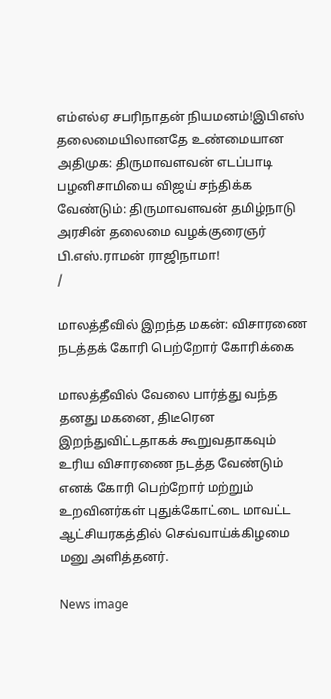எம்எல்ஏ சபரிநாதன் நியமனம்!இபிஎஸ் தலைமையிலானதே உண்மையான அதிமுக: திருமாவளவன் எடப்பாடி பழனிசாமியை விஜய் சந்திக்க வேண்டும்: திருமாவளவன் தமிழ்நாடு அரசின் தலைமை வழக்குரைஞர் பி.எஸ்.ராமன் ராஜிநாமா!
/

மாலத்தீவில் இறந்த மகன்: விசாரணை நடத்தக் கோரி பெற்றோர் கோரிக்கை

மாலத்தீவில் வேலை பார்த்து வந்த தனது மகனை, திடீரென இறந்துவிட்டதாகக் கூறுவதாகவும் உரிய விசாரணை நடத்த வேண்டும் எனக் கோரி பெற்றோர் மற்றும் உறவினர்கள் புதுக்கோட்டை மாவட்ட ஆட்சியரகத்தில் செவ்வாய்க்கிழமை மனு அளித்தனர்.

News image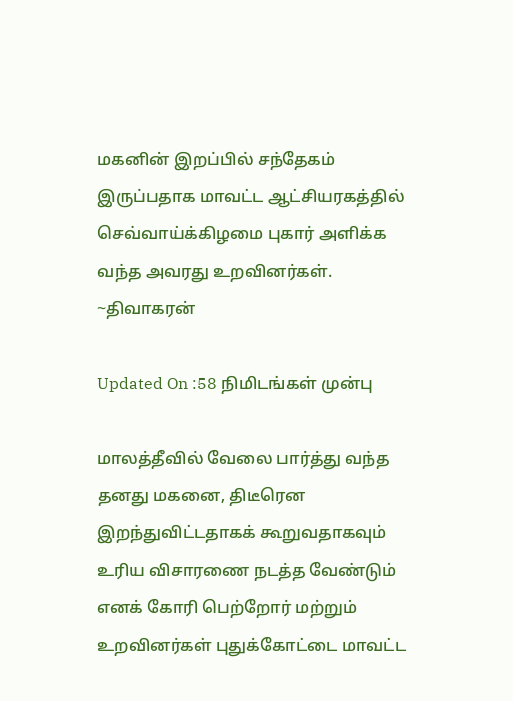மகனின் இறப்பில் சந்தேகம் இருப்பதாக மாவட்ட ஆட்சியரகத்தில் செவ்வாய்க்கிழமை புகார் அளிக்க வந்த அவரது உறவினர்கள். ~திவாகரன்

Updated On :58 நிமிடங்கள் முன்பு

மாலத்தீவில் வேலை பார்த்து வந்த தனது மகனை, திடீரென இறந்துவிட்டதாகக் கூறுவதாகவும் உரிய விசாரணை நடத்த வேண்டும் எனக் கோரி பெற்றோர் மற்றும் உறவினர்கள் புதுக்கோட்டை மாவட்ட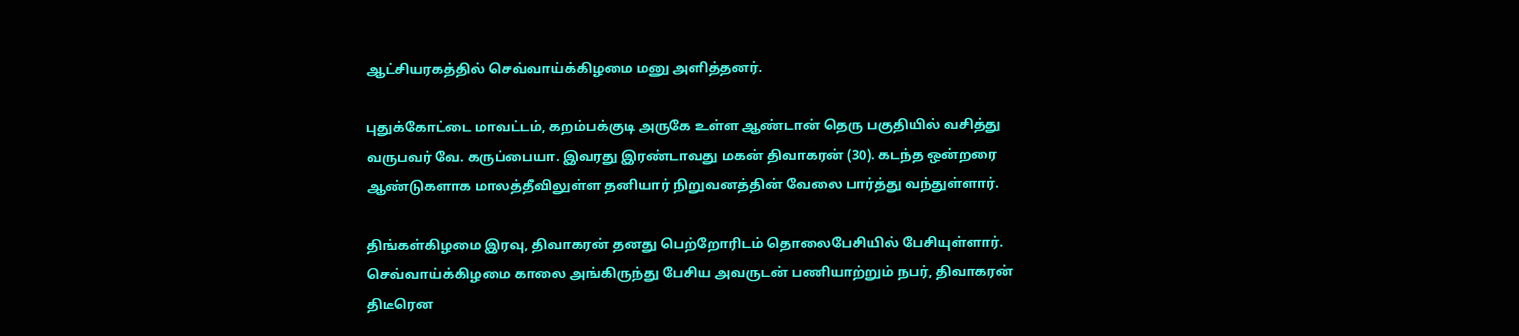ஆட்சியரகத்தில் செவ்வாய்க்கிழமை மனு அளித்தனர்.

புதுக்கோட்டை மாவட்டம், கறம்பக்குடி அருகே உள்ள ஆண்டான் தெரு பகுதியில் வசித்து வருபவர் வே. கருப்பையா. இவரது இரண்டாவது மகன் திவாகரன் (30). கடந்த ஒன்றரை ஆண்டுகளாக மாலத்தீவிலுள்ள தனியார் நிறுவனத்தின் வேலை பார்த்து வந்துள்ளார்.

திங்கள்கிழமை இரவு, திவாகரன் தனது பெற்றோரிடம் தொலைபேசியில் பேசியுள்ளார். செவ்வாய்க்கிழமை காலை அங்கிருந்து பேசிய அவருடன் பணியாற்றும் நபர், திவாகரன் திடீரென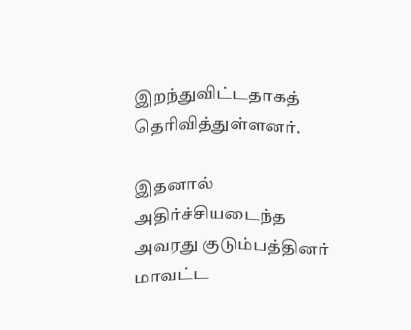இறந்துவிட்டதாகத் தெரிவித்துள்ளனர்.

இதனால் அதிர்ச்சியடைந்த அவரது குடும்பத்தினர் மாவட்ட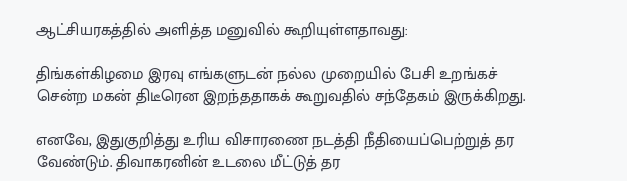ஆட்சியரகத்தில் அளித்த மனுவில் கூறியுள்ளதாவது:

திங்கள்கிழமை இரவு எங்களுடன் நல்ல முறையில் பேசி உறங்கச் சென்ற மகன் திடீரென இறந்ததாகக் கூறுவதில் சந்தேகம் இருக்கிறது.

எனவே, இதுகுறித்து உரிய விசாரணை நடத்தி நீதியைப்பெற்றுத் தர வேண்டும். திவாகரனின் உடலை மீட்டுத் தர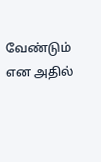வேண்டும் என அதில்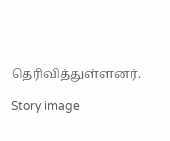தெரிவித்துள்ளனர்.

Story image